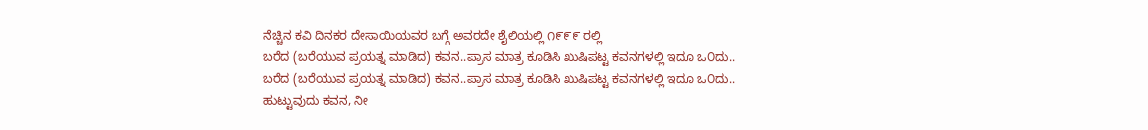ನೆಚ್ಚಿನ ಕವಿ ದಿನಕರ ದೇಸಾಯಿಯವರ ಬಗ್ಗೆ ಅವರದೇ ಶೈಲಿಯಲ್ಲಿ ೧೯೯೯ ರಲ್ಲಿ
ಬರೆದ (ಬರೆಯುವ ಪ್ರಯತ್ನ ಮಾಡಿದ) ಕವನ..ಪ್ರಾಸ ಮಾತ್ರ ಕೂಡಿಸಿ ಖುಷಿಪಟ್ಟ ಕವನಗಳಲ್ಲಿ ಇದೂ ಒ೦ದು..
ಬರೆದ (ಬರೆಯುವ ಪ್ರಯತ್ನ ಮಾಡಿದ) ಕವನ..ಪ್ರಾಸ ಮಾತ್ರ ಕೂಡಿಸಿ ಖುಷಿಪಟ್ಟ ಕವನಗಳಲ್ಲಿ ಇದೂ ಒ೦ದು..
ಹುಟ್ಟುವುದು ಕವನ, ನೀ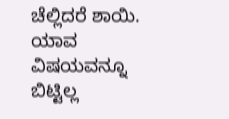ಚೆಲ್ಲಿದರೆ ಶಾಯಿ.
ಯಾವ ವಿಷಯವನ್ನೂ ಬಿಟ್ಟಿಲ್ಲ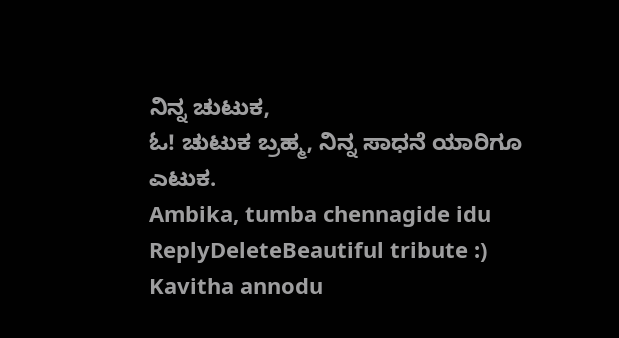ನಿನ್ನ ಚುಟುಕ,
ಓ! ಚುಟುಕ ಬ್ರಹ್ಮ, ನಿನ್ನ ಸಾಧನೆ ಯಾರಿಗೂ ಎಟುಕ.
Ambika, tumba chennagide idu
ReplyDeleteBeautiful tribute :)
Kavitha annodu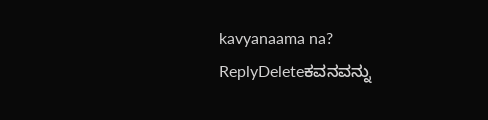kavyanaama na?
ReplyDeleteಕವನವನ್ನು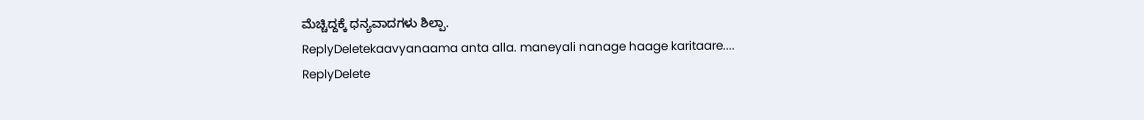ಮೆಚ್ಚಿದ್ದಕ್ಕೆ ಧನ್ಯವಾದಗಳು ಶಿಲ್ಪಾ.
ReplyDeletekaavyanaama anta alla. maneyali nanage haage karitaare....
ReplyDelete